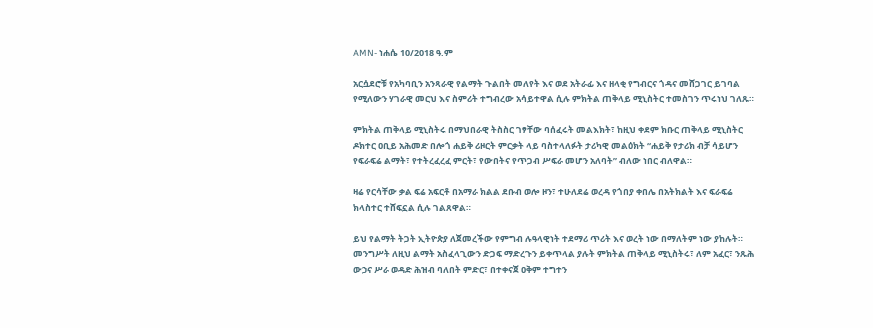AMN- ነሐሴ 10/2018 ዓ.ም

አርሷደሮቹ የአካባቢን አንጻራዊ የልማት ጉልበት መለየት እና ወደ አትራፊ እና ዘላቂ የግብርና ጎዳና መሸጋገር ይገባል የሚለውን ሃገራዊ መርህ እና ስምሪት ተግብረው አሳይተዋል ሲሉ ምክትል ጠቅላይ ሚኒስትር ተመስገን ጥሩነህ ገለጹ።

ምክትል ጠቅላይ ሚኒስትሩ በማህበራዊ ትስስር ገፃቸው ባሰፈሩት መልእክት፣ ከዚህ ቀደም ክቡር ጠቅላይ ሚኒስትር ዶክተር ዐቢይ አሕመድ በሎጎ ሐይቅ ሪዞርት ምርቃት ላይ ባስተላለፉት ታሪካዊ መልዕክት “ሐይቅ የታሪክ ብቻ ሳይሆን የፍራፍሬ ልማት፣ የተትረፈረፈ ምርት፣ የውበትና የጥጋብ ሥፍራ መሆን አለባት” ብለው ነበር ብለዋል።

ዛሬ የርሳቸው ቃል ፍሬ አፍርቶ በአማራ ክልል ደቡብ ወሎ ዞን፣ ተሁለደሬ ወረዳ የጎበያ ቀበሌ በአትክልት እና ፍራፍሬ ክላስተር ተሸፍኗል ሲሉ ገልጸዋል።

ይህ የልማት ትጋት ኢትዮጵያ ለጀመረችው የምግብ ሉዓላዊነት ተደማሪ ጥሪት እና ወረት ነው በማለትም ነው ያከሉት።
መንግሥት ለዚህ ልማት አስፈላጊውን ድጋፍ ማድረጉን ይቀጥላል ያሉት ምክትል ጠቅላይ ሚኒስትሩ፣ ለም አፈር፣ ንጹሕ ውኃና ሥራ ወዳድ ሕዝብ ባለበት ምድር፣ በተቀናጀ ዐቅም ተግተን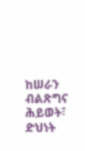ከሠራን ብልጽግና ሕይወት፣ ድህነት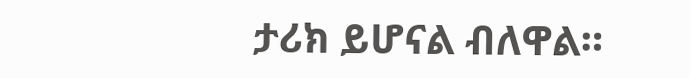ታሪክ ይሆናል ብለዋል።